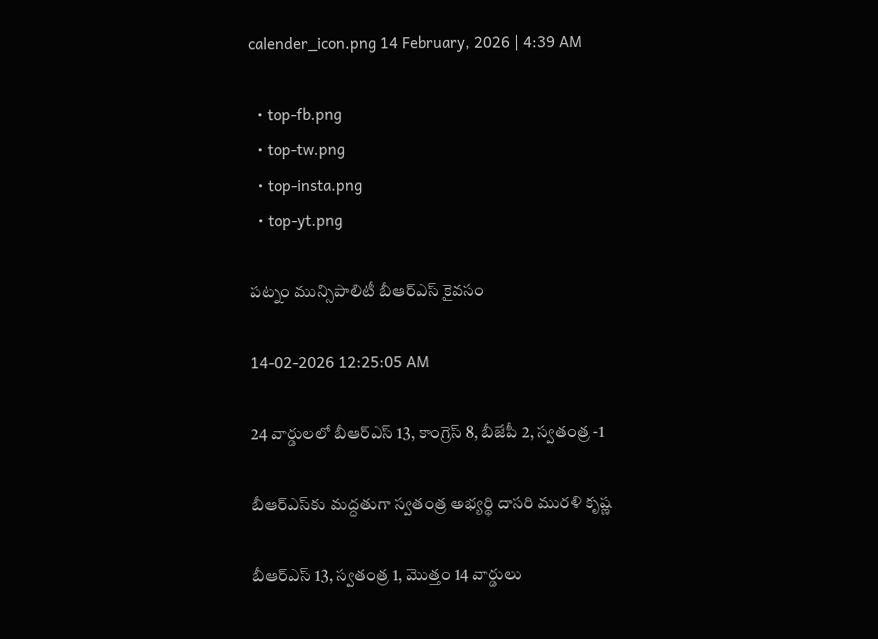calender_icon.png 14 February, 2026 | 4:39 AM

  • top-fb.png
  • top-tw.png
  • top-insta.png
  • top-yt.png

పట్నం మున్సిపాలిటీ బీఆర్‌ఎస్ కైవసం

14-02-2026 12:25:05 AM

24 వార్డులలో బీఆర్‌ఎస్ 13, కాంగ్రెస్ 8, బీజేపీ 2, స్వతంత్ర -1

బీఆర్‌ఎస్‌కు మద్దతుగా స్వతంత్ర అభ్యర్థి దాసరి మురళి కృష్ణ

బీఆర్‌ఎస్ 13, స్వతంత్ర 1, మొత్తం 14 వార్డులు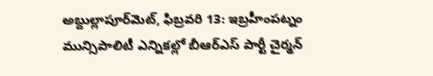అబ్దుల్లాపూర్‌మెట్, ఫిబ్రవరి 13: ఇబ్రహీంపట్నం మున్సిపాలిటీ ఎన్నికల్లో బీఆర్‌ఎస్ పార్టీ చైర్మన్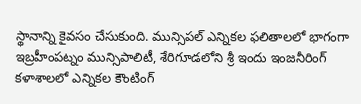స్థానాన్ని కైవసం చేసుకుంది. మున్సిపల్ ఎన్నికల ఫలితాలలో భాగంగా ఇబ్రహీంపట్నం మున్సిపాలిటీ, శేరిగూడలోని శ్రీ ఇందు ఇంజనీరింగ్ కళాశాలలో ఎన్నికల కౌంటింగ్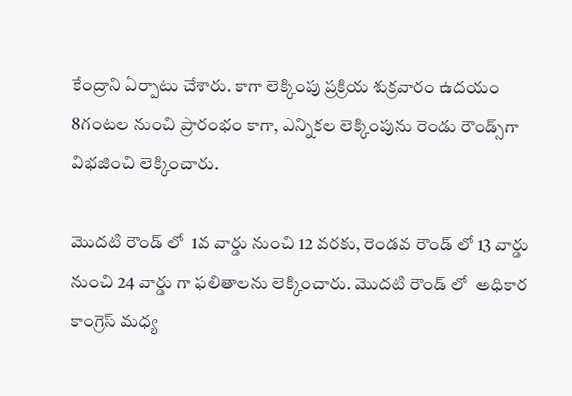కేంద్రాని ఏర్పాటు చేశారు. కాగా లెక్కింపు ప్రక్రియ శుక్రవారం ఉదయం 8గంటల నుంచి ప్రారంభం కాగా, ఎన్నికల లెక్కింపును రెండు రౌండ్స్‌గా విభజించి లెక్కించారు.

మొదటి రౌండ్ లో  1వ వార్డు నుంచి 12 వరకు, రెండవ రౌండ్ లో 13 వార్డు నుంచి 24 వార్డు గా ఫలితాలను లెక్కించారు. మొదటి రౌండ్ లో  అధికార కాంగ్రెస్ మధ్య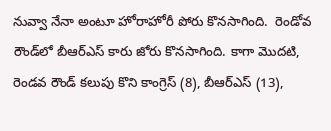నువ్వా నేనా అంటూ హోరాహోరీ పోరు కొనసాగింది.  రెండోవ రౌండ్‌లో బీఆర్‌ఎస్ కారు జోరు కొనసాగింది. కాగా మొదటి, రెండవ రౌండ్ కలుపు కొని కాంగ్రెస్ (8), బీఆర్‌ఎస్ (13),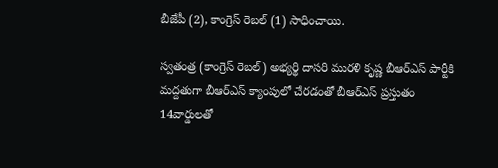బీజేపీ (2), కాంగ్రెస్ రెబల్ (1) సాధించాయి.

స్వతంత్ర (కాంగ్రెస్ రెబల్) అభ్యర్థి దాసరి మురళి కృష్ణ బీఆర్‌ఎస్ పార్టీకి మద్దతుగా బీఆర్‌ఎస్ క్యాంపులో చేరడంతో బీఆర్‌ఎస్ ప్రస్తుతం 14వార్డులతో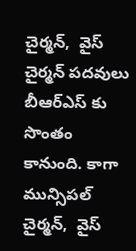చైర్మన్,  వైస్ చైర్మన్ పదవులు బీఆర్‌ఎస్ కు సొంతం కానుంది. కాగా మున్సిపల్  చైర్మన్,  వైస్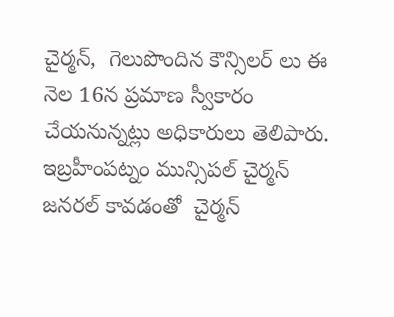చైర్మన్,  గెలుపొందిన కౌన్సిలర్ లు ఈ నెల 16న ప్రమాణ స్వీకారం చేయనున్నట్లు అధికారులు తెలిపారు. ఇబ్రహీంపట్నం మున్సిపల్ చైర్మన్ జనరల్ కావడంతో  చైర్మన్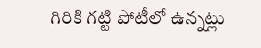గిరికి గట్టి పోటీలో ఉన్నట్లు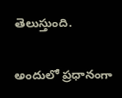తెలుస్తుంది.

అందులో ప్రధానంగా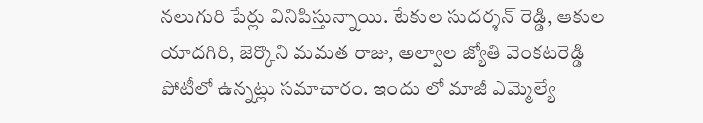నలుగురి పేర్లు వినిపిస్తున్నాయి. టేకుల సుదర్శన్ రెడ్డి, ఆకుల యాదగిరి, జెర్కొని మమత రాజు, అల్వాల జ్యోతి వెంకటరెడ్డి పోటీలో ఉన్నట్లు సమాచారం. ఇందు లో మాజీ ఎమ్మెల్యే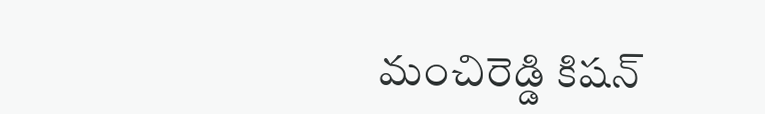మంచిరెడ్డి కిషన్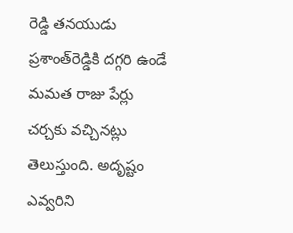రెడ్డి తనయుడు ప్రశాంత్‌రెడ్డికి దగ్గరి ఉండే మమత రాజు పేర్లు చర్చకు వచ్చినట్లు తెలుస్తుంది. అదృష్టం ఎవ్వరిని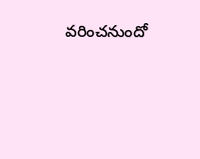వరించనుందో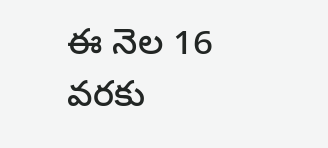ఈ నెల 16 వరకు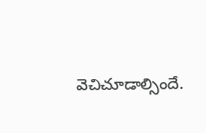వెచిచూడాల్సిందే.